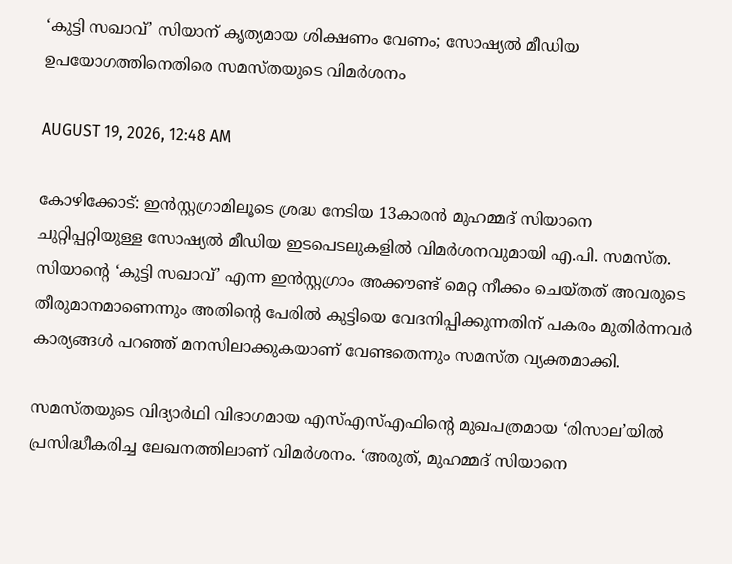‘കുട്ടി സഖാവ്’ സിയാന് കൃത്യമായ ശിക്ഷണം വേണം; സോഷ്യൽ മീഡിയ ഉപയോഗത്തിനെതിരെ സമസ്തയുടെ വിമർശനം

AUGUST 19, 2026, 12:48 AM

കോഴിക്കോട്: ഇൻസ്റ്റഗ്രാമിലൂടെ ശ്രദ്ധ നേടിയ 13കാരൻ മുഹമ്മദ് സിയാനെ ചുറ്റിപ്പറ്റിയുള്ള സോഷ്യൽ മീഡിയ ഇടപെടലുകളിൽ വിമർശനവുമായി എ.പി. സമസ്ത. സിയാന്റെ ‘കുട്ടി സഖാവ്’ എന്ന ഇൻസ്റ്റഗ്രാം അക്കൗണ്ട് മെറ്റ നീക്കം ചെയ്തത് അവരുടെ തീരുമാനമാണെന്നും അതിന്റെ പേരിൽ കുട്ടിയെ വേദനിപ്പിക്കുന്നതിന് പകരം മുതിർന്നവർ കാര്യങ്ങൾ പറഞ്ഞ് മനസിലാക്കുകയാണ് വേണ്ടതെന്നും സമസ്ത വ്യക്തമാക്കി.

സമസ്തയുടെ വിദ്യാർഥി വിഭാഗമായ എസ്‌എസ്‌എഫിന്റെ മുഖപത്രമായ ‘രിസാല’യിൽ പ്രസിദ്ധീകരിച്ച ലേഖനത്തിലാണ് വിമർശനം. ‘അരുത്, മുഹമ്മദ് സിയാനെ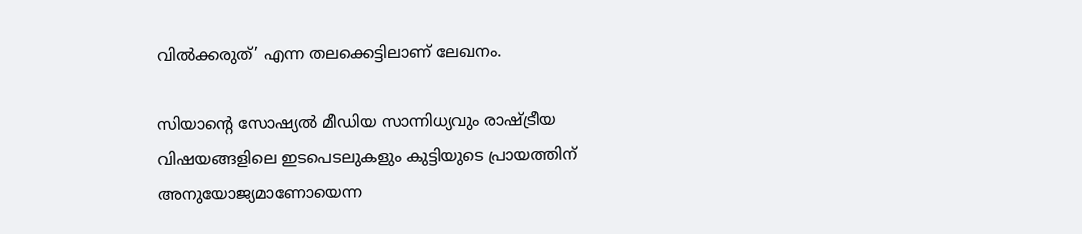വിൽക്കരുത്’ എന്ന തലക്കെട്ടിലാണ് ലേഖനം.

സിയാന്റെ സോഷ്യൽ മീഡിയ സാന്നിധ്യവും രാഷ്ട്രീയ വിഷയങ്ങളിലെ ഇടപെടലുകളും കുട്ടിയുടെ പ്രായത്തിന് അനുയോജ്യമാണോയെന്ന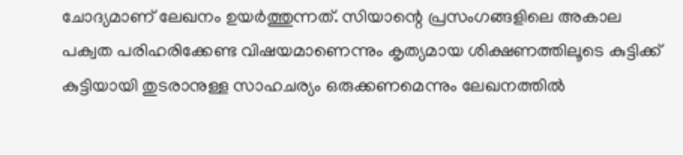ചോദ്യമാണ് ലേഖനം ഉയർത്തുന്നത്. സിയാന്റെ പ്രസംഗങ്ങളിലെ അകാല പക്വത പരിഹരിക്കേണ്ട വിഷയമാണെന്നും കൃത്യമായ ശിക്ഷണത്തിലൂടെ കുട്ടിക്ക് കുട്ടിയായി തുടരാനുള്ള സാഹചര്യം ഒരുക്കണമെന്നും ലേഖനത്തിൽ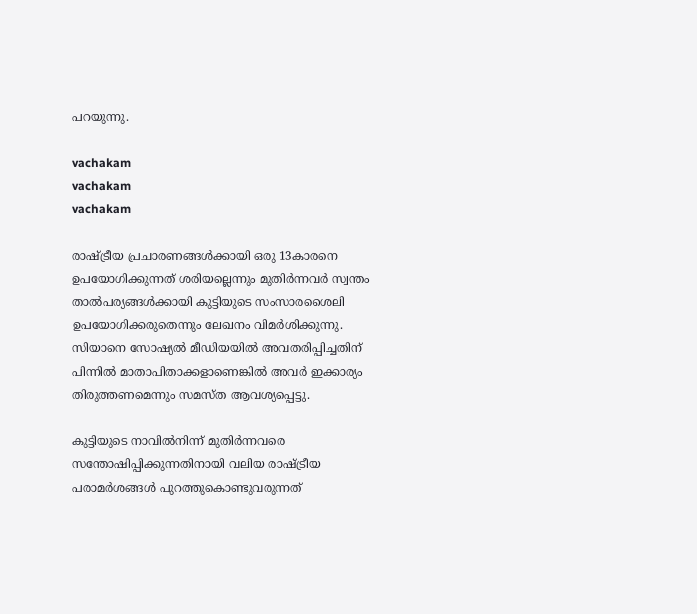പറയുന്നു.

vachakam
vachakam
vachakam

രാഷ്ട്രീയ പ്രചാരണങ്ങൾക്കായി ഒരു 13കാരനെ ഉപയോഗിക്കുന്നത് ശരിയല്ലെന്നും മുതിർന്നവർ സ്വന്തം താൽപര്യങ്ങൾക്കായി കുട്ടിയുടെ സംസാരശൈലി ഉപയോഗിക്കരുതെന്നും ലേഖനം വിമർശിക്കുന്നു. സിയാനെ സോഷ്യൽ മീഡിയയിൽ അവതരിപ്പിച്ചതിന് പിന്നിൽ മാതാപിതാക്കളാണെങ്കിൽ അവർ ഇക്കാര്യം തിരുത്തണമെന്നും സമസ്ത ആവശ്യപ്പെട്ടു.

കുട്ടിയുടെ നാവിൽനിന്ന് മുതിർന്നവരെ സന്തോഷിപ്പിക്കുന്നതിനായി വലിയ രാഷ്ട്രീയ പരാമർശങ്ങൾ പുറത്തുകൊണ്ടുവരുന്നത്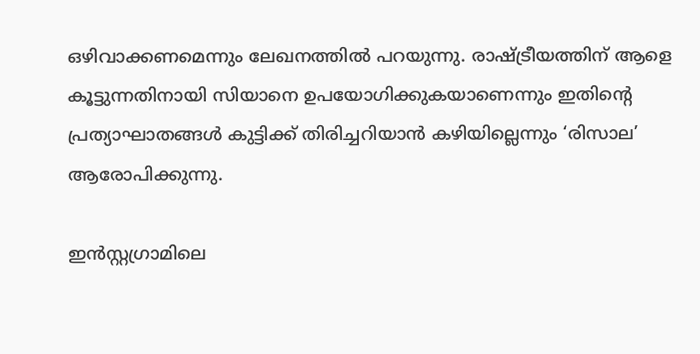ഒഴിവാക്കണമെന്നും ലേഖനത്തിൽ പറയുന്നു. രാഷ്ട്രീയത്തിന് ആളെ കൂട്ടുന്നതിനായി സിയാനെ ഉപയോഗിക്കുകയാണെന്നും ഇതിന്റെ പ്രത്യാഘാതങ്ങൾ കുട്ടിക്ക് തിരിച്ചറിയാൻ കഴിയില്ലെന്നും ‘രിസാല’ ആരോപിക്കുന്നു.

ഇൻസ്റ്റഗ്രാമിലെ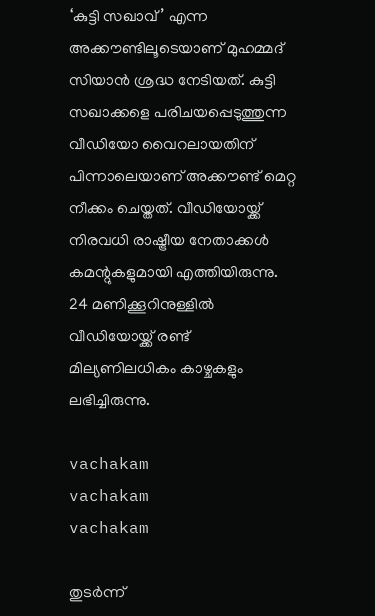‘കുട്ടി സഖാവ്’ എന്ന അക്കൗണ്ടിലൂടെയാണ് മുഹമ്മദ് സിയാൻ ശ്രദ്ധ നേടിയത്. കുട്ടി സഖാക്കളെ പരിചയപ്പെടുത്തുന്ന വീഡിയോ വൈറലായതിന് പിന്നാലെയാണ് അക്കൗണ്ട് മെറ്റ നീക്കം ചെയ്തത്. വീഡിയോയ്ക്ക് നിരവധി രാഷ്ട്രീയ നേതാക്കൾ കമന്റുകളുമായി എത്തിയിരുന്നു. 24 മണിക്കൂറിനുള്ളിൽ വീഡിയോയ്ക്ക് രണ്ട് മില്യണിലധികം കാഴ്ചകളും ലഭിച്ചിരുന്നു.

vachakam
vachakam
vachakam

തുടർന്ന്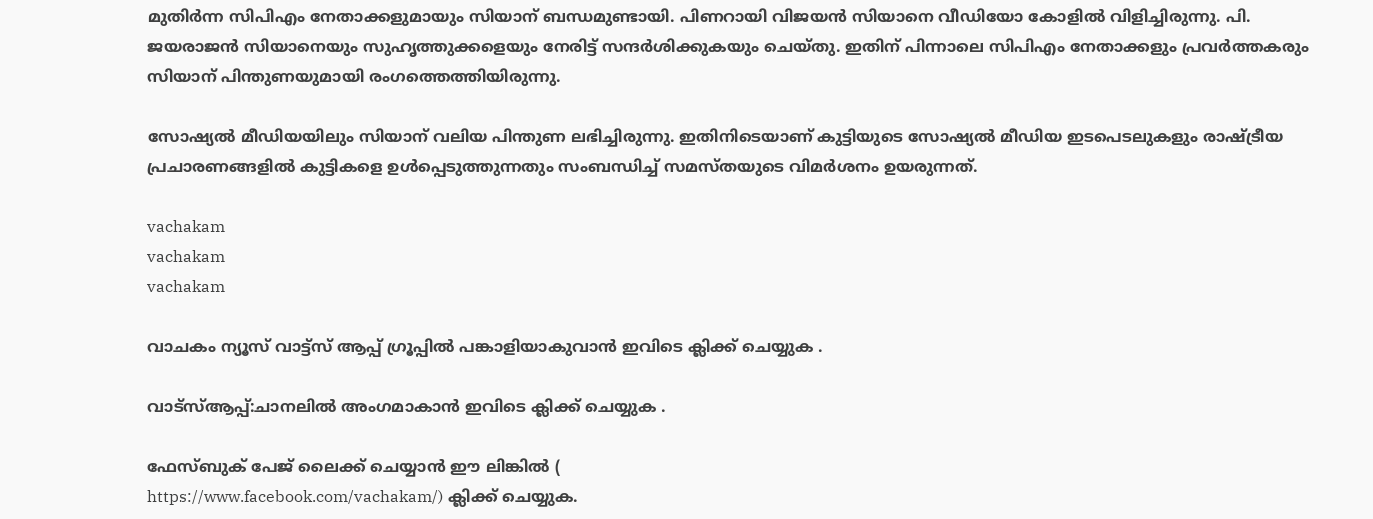മുതിർന്ന സിപിഎം നേതാക്കളുമായും സിയാന് ബന്ധമുണ്ടായി. പിണറായി വിജയൻ സിയാനെ വീഡിയോ കോളിൽ വിളിച്ചിരുന്നു. പി. ജയരാജൻ സിയാനെയും സുഹൃത്തുക്കളെയും നേരിട്ട് സന്ദർശിക്കുകയും ചെയ്തു. ഇതിന് പിന്നാലെ സിപിഎം നേതാക്കളും പ്രവർത്തകരും സിയാന് പിന്തുണയുമായി രംഗത്തെത്തിയിരുന്നു.

സോഷ്യൽ മീഡിയയിലും സിയാന് വലിയ പിന്തുണ ലഭിച്ചിരുന്നു. ഇതിനിടെയാണ് കുട്ടിയുടെ സോഷ്യൽ മീഡിയ ഇടപെടലുകളും രാഷ്ട്രീയ പ്രചാരണങ്ങളിൽ കുട്ടികളെ ഉൾപ്പെടുത്തുന്നതും സംബന്ധിച്ച് സമസ്തയുടെ വിമർശനം ഉയരുന്നത്.

vachakam
vachakam
vachakam

വാചകം ന്യൂസ് വാട്ട്സ് ആപ്പ് ഗ്രൂപ്പിൽ പങ്കാളിയാകുവാൻ ഇവിടെ ക്ലിക്ക് ചെയ്യുക .

വാട്സ്ആപ്പ്:ചാനലിൽ അംഗമാകാൻ ഇവിടെ ക്ലിക്ക് ചെയ്യുക .

ഫേസ്ബുക് പേജ് ലൈക്ക് ചെയ്യാൻ ഈ ലിങ്കിൽ (
https://www.facebook.com/vachakam/) ക്ലിക്ക് ചെയ്യുക.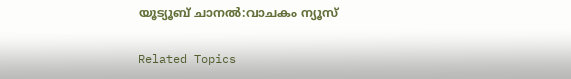യൂട്യൂബ് ചാനൽ:വാചകം ന്യൂസ്

Related Topics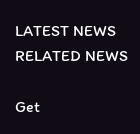LATEST NEWS
RELATED NEWS

Get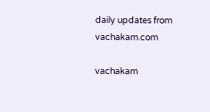daily updates from vachakam.com

vachakam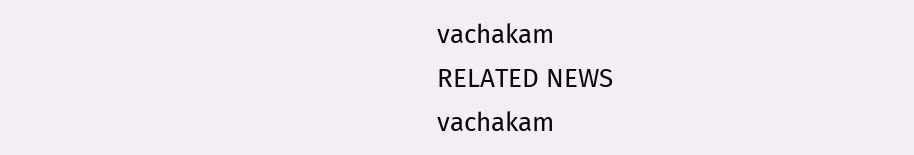vachakam
RELATED NEWS
vachakam